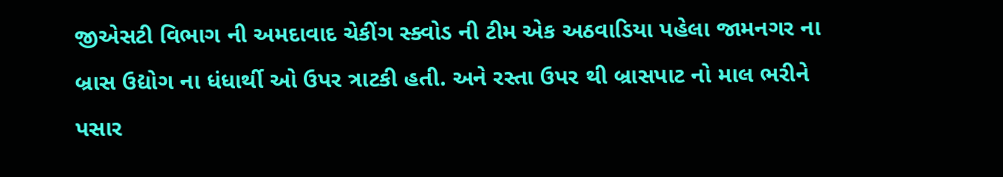જીએસટી વિભાગ ની અમદાવાદ ચેકીંગ સ્ક્વોડ ની ટીમ એક અઠવાડિયા પહેલા જામનગર ના બ્રાસ ઉદ્યોગ ના ધંધાર્થી ઓ ઉપર ત્રાટકી હતી. અને રસ્તા ઉપર થી બ્રાસપાટ નો માલ ભરીને પસાર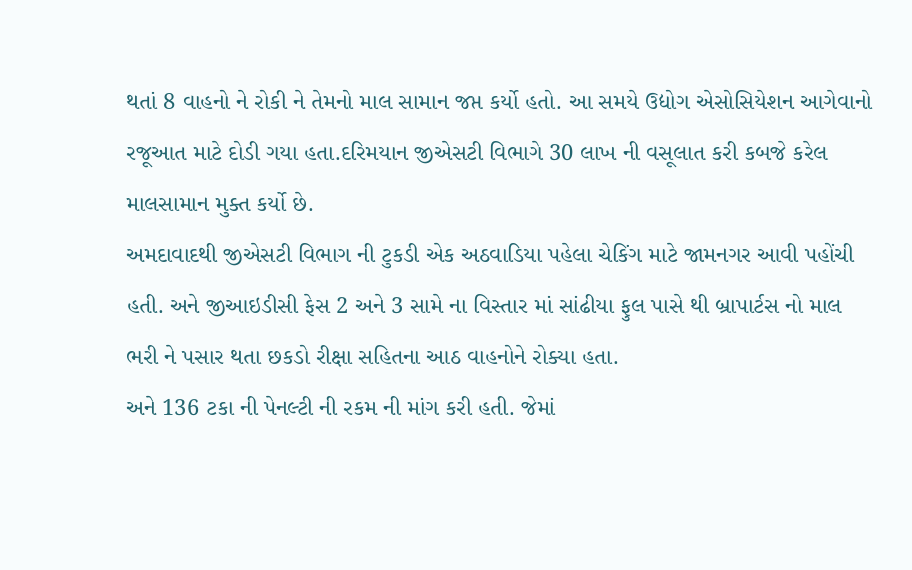થતાં 8 વાહનો ને રોકી ને તેમનો માલ સામાન જપ્ત કર્યો હતો. આ સમયે ઉદ્યોગ એસોસિયેશન આગેવાનો રજૂઆત માટે દોડી ગયા હતા.દરિમયાન જીએસટી વિભાગે 30 લાખ ની વસૂલાત કરી કબજે કરેલ માલસામાન મુક્ત કર્યો છે.
અમદાવાદથી જીએસટી વિભાગ ની ટુકડી એક અઠવાડિયા પહેલા ચેકિંગ માટે જામનગર આવી પહોંચી હતી. અને જીઆઇડીસી ફેસ 2 અને 3 સામે ના વિસ્તાર માં સાંઢીયા ફુલ પાસે થી બ્રાપાર્ટસ નો માલ ભરી ને પસાર થતા છકડો રીક્ષા સહિતના આઠ વાહનોને રોક્યા હતા.
અને 136 ટકા ની પેનલ્ટી ની રકમ ની માંગ કરી હતી. જેમાં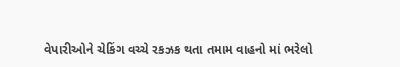વેપારીઓને ચેકિંગ વચ્ચે રકઝક થતા તમામ વાહનો માં ભરેલો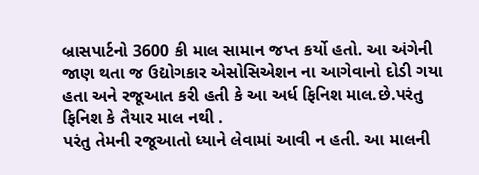બ્રાસપાર્ટનો 3600 કી માલ સામાન જપ્ત કર્યો હતો. આ અંગેની જાણ થતા જ ઉદ્યોગકાર એસોસિએશન ના આગેવાનો દોડી ગયા હતા અને રજૂઆત કરી હતી કે આ અર્ધ ફિનિશ માલ.છે.પરંતુ ફિનિશ કે તૈયાર માલ નથી .
પરંતુ તેમની રજૂઆતો ધ્યાને લેવામાં આવી ન હતી. આ માલની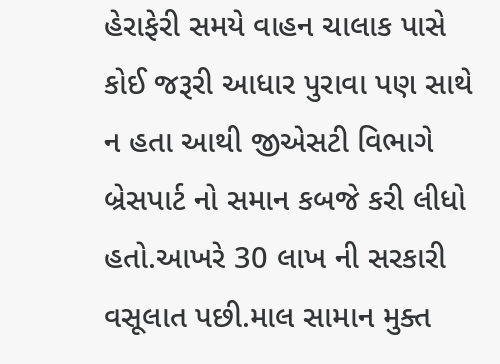હેરાફેરી સમયે વાહન ચાલાક પાસે કોઈ જરૂરી આધાર પુરાવા પણ સાથે ન હતા આથી જીએસટી વિભાગે બ્રેસપાર્ટ નો સમાન કબજે કરી લીધો હતો.આખરે 30 લાખ ની સરકારી વસૂલાત પછી.માલ સામાન મુક્ત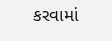કરવામાં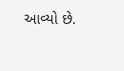આવ્યો છે.